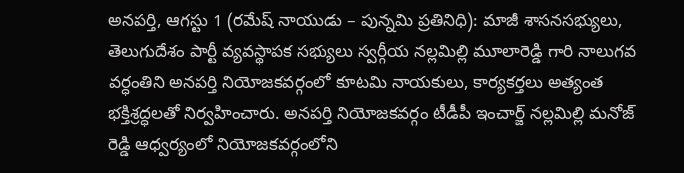అనపర్తి, ఆగస్టు 1 (రమేష్ నాయుడు – పున్నమి ప్రతినిధి): మాజీ శాసనసభ్యులు, తెలుగుదేశం పార్టీ వ్యవస్థాపక సభ్యులు స్వర్గీయ నల్లమిల్లి మూలారెడ్డి గారి నాలుగవ వర్ధంతిని అనపర్తి నియోజకవర్గంలో కూటమి నాయకులు, కార్యకర్తలు అత్యంత భక్తిశ్రద్ధలతో నిర్వహించారు. అనపర్తి నియోజకవర్గం టీడీపీ ఇంచార్జ్ నల్లమిల్లి మనోజ్ రెడ్డి ఆధ్వర్యంలో నియోజకవర్గంలోని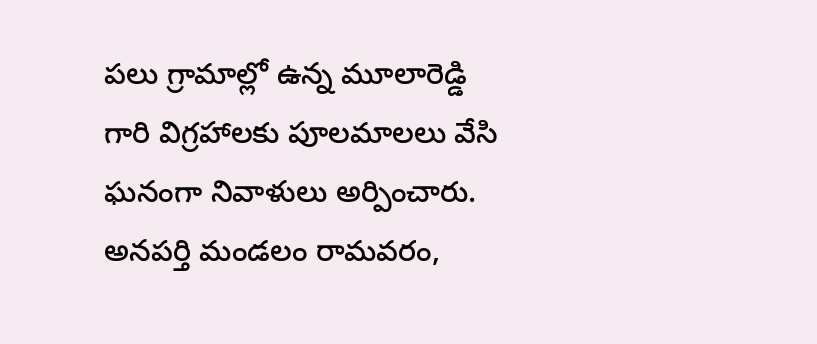పలు గ్రామాల్లో ఉన్న మూలారెడ్డి గారి విగ్రహాలకు పూలమాలలు వేసి ఘనంగా నివాళులు అర్పించారు.
అనపర్తి మండలం రామవరం,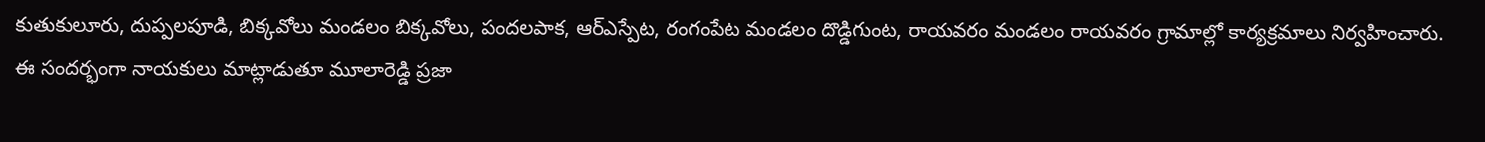కుతుకులూరు, దుప్పలపూడి, బిక్కవోలు మండలం బిక్కవోలు, పందలపాక, ఆర్ఎస్పేట, రంగంపేట మండలం దొడ్డిగుంట, రాయవరం మండలం రాయవరం గ్రామాల్లో కార్యక్రమాలు నిర్వహించారు. ఈ సందర్భంగా నాయకులు మాట్లాడుతూ మూలారెడ్డి ప్రజా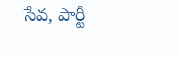సేవ, పార్టీ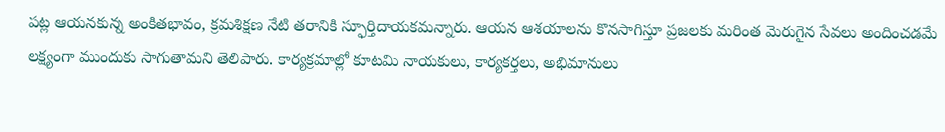పట్ల ఆయనకున్న అంకితభావం, క్రమశిక్షణ నేటి తరానికి స్ఫూర్తిదాయకమన్నారు. ఆయన ఆశయాలను కొనసాగిస్తూ ప్రజలకు మరింత మెరుగైన సేవలు అందించడమే లక్ష్యంగా ముందుకు సాగుతామని తెలిపారు. కార్యక్రమాల్లో కూటమి నాయకులు, కార్యకర్తలు, అభిమానులు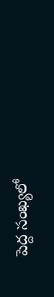పెద్ద సంఖ్యలో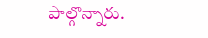పాల్గొన్నారు.